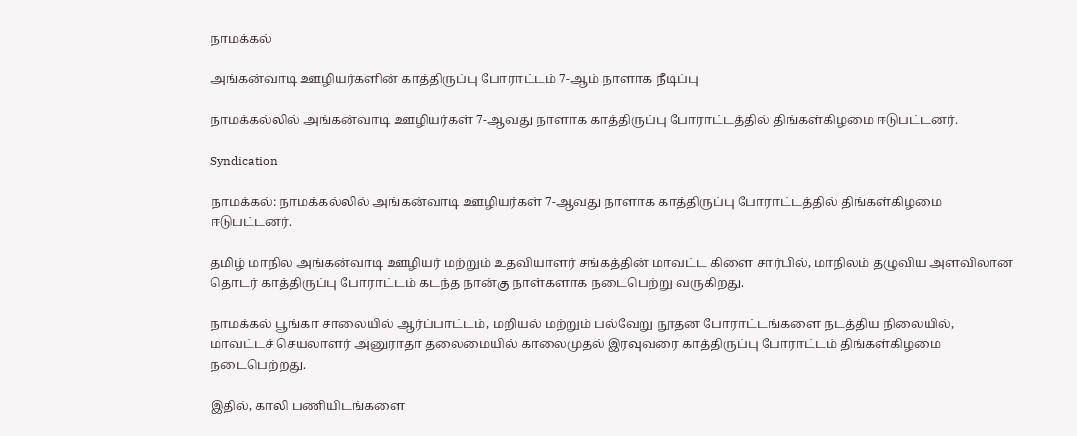நாமக்கல்

அங்கன்வாடி ஊழியர்களின் காத்திருப்பு போராட்டம் 7-ஆம் நாளாக நீடிப்பு

நாமக்கல்லில் அங்கன்வாடி ஊழியர்கள் 7-ஆவது நாளாக காத்திருப்பு போராட்டத்தில் திங்கள்கிழமை ஈடுபட்டனர்.

Syndication

நாமக்கல்: நாமக்கல்லில் அங்கன்வாடி ஊழியர்கள் 7-ஆவது நாளாக காத்திருப்பு போராட்டத்தில் திங்கள்கிழமை ஈடுபட்டனர்.

தமிழ் மாநில அங்கன்வாடி ஊழியர் மற்றும் உதவியாளர் சங்கத்தின் மாவட்ட கிளை சார்பில், மாநிலம் தழுவிய அளவிலான தொடர் காத்திருப்பு போராட்டம் கடந்த நான்கு நாள்களாக நடைபெற்று வருகிறது.

நாமக்கல் பூங்கா சாலையில் ஆர்ப்பாட்டம், மறியல் மற்றும் பல்வேறு நூதன போராட்டங்களை நடத்திய நிலையில், மாவட்டச் செயலாளர் அனுராதா தலைமையில் காலைமுதல் இரவுவரை காத்திருப்பு போராட்டம் திங்கள்கிழமை நடைபெற்றது.

இதில், காலி பணியிடங்களை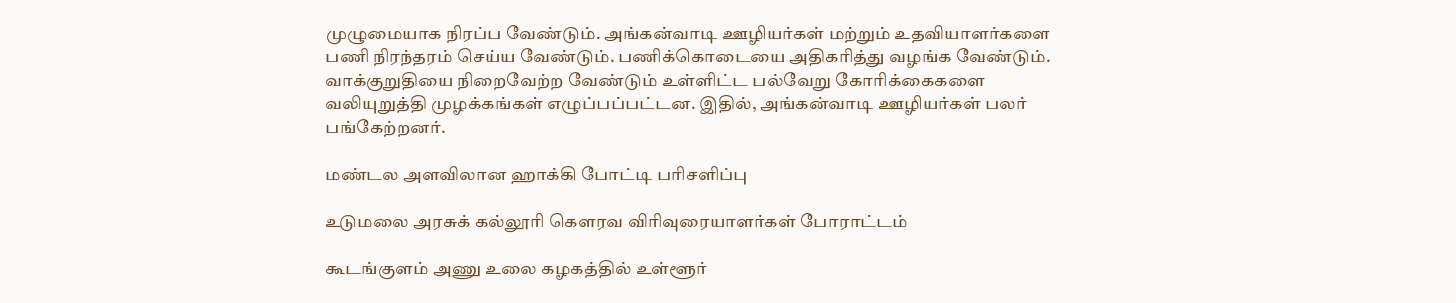முழுமையாக நிரப்ப வேண்டும். அங்கன்வாடி ஊழியர்கள் மற்றும் உதவியாளர்களை பணி நிரந்தரம் செய்ய வேண்டும். பணிக்கொடையை அதிகரித்து வழங்க வேண்டும். வாக்குறுதியை நிறைவேற்ற வேண்டும் உள்ளிட்ட பல்வேறு கோரிக்கைகளை வலியுறுத்தி முழக்கங்கள் எழுப்பப்பட்டன. இதில், அங்கன்வாடி ஊழியர்கள் பலர் பங்கேற்றனர்.

மண்டல அளவிலான ஹாக்கி போட்டி பரிசளிப்பு

உடுமலை அரசுக் கல்லூரி கெளரவ விரிவுரையாளர்கள் போராட்டம்

கூடங்குளம் அணு உலை கழகத்தில் உள்ளூர்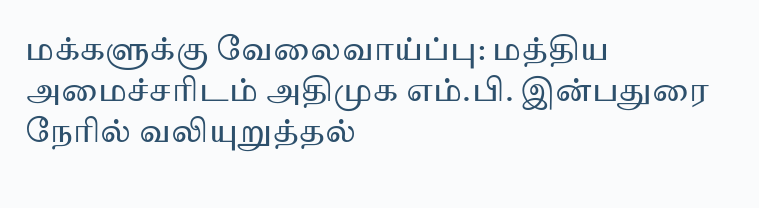மக்களுக்கு வேலைவாய்ப்பு: மத்திய அமைச்சரிடம் அதிமுக எம்.பி. இன்பதுரை நேரில் வலியுறுத்தல்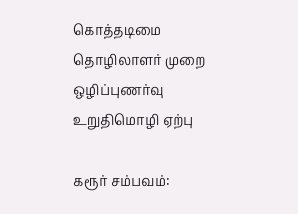கொத்தடிமை தொழிலாளர் முறை ஒழிப்புணர்வு உறுதிமொழி ஏற்பு

கரூர் சம்பவம்: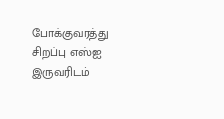போக்குவரத்து சிறப்பு எஸ்ஐ இருவரிடம்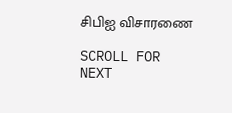சிபிஐ விசாரணை

SCROLL FOR NEXT